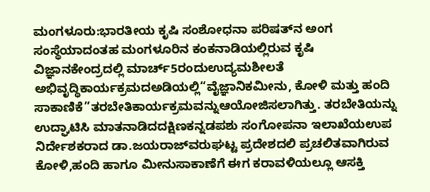ಮಂಗಳೂರು:ಭಾರತೀಯ ಕೃಷಿ ಸಂಶೋಧನಾ ಪರಿಷತ್‍ನ ಅಂಗ ಸಂಸ್ಥೆಯಾದಂತಹ ಮಂಗಳೂರಿನ ಕಂಕನಾಡಿಯಲ್ಲಿರುವ ಕೃಷಿ ವಿಜ್ಞಾನಕೇಂದ್ರದಲ್ಲಿ ಮಾರ್ಚ್5ರಂದುಉದ್ಯಮಶೀಲತೆ ಅಭಿವೃದ್ಧಿಕಾರ್ಯಕ್ರಮದಅಡಿಯಲ್ಲಿ“ವೈಜ್ಞಾನಿಕಮೀನು, ಕೋಳಿ ಮತ್ತು ಹಂದಿ ಸಾಕಾಣಿಕೆ”ತರಬೇತಿಕಾರ್ಯಕ್ರಮವನ್ನುಆಯೋಜಿಸಲಾಗಿತ್ತು. ತರಬೇತಿಯನ್ನು ಉದ್ಘಾಟಿಸಿ ಮಾತನಾಡಿದದಕ್ಷಿಣಕನ್ನಡಪಶು ಸಂಗೋಪನಾ ಇಲಾಖೆಯಉಪ ನಿರ್ದೇಶಕರಾದ ಡಾ.ಜಯರಾಜ್‍ವರುಘಟ್ಟ ಪ್ರದೇಶದಲಿ ಪ್ರಚಲಿತವಾಗಿರುವ ಕೋಳಿ,ಹಂದಿ ಹಾಗೂ ಮೀನುಸಾಕಾಣೆಗೆ ಈಗ ಕರಾವಳಿಯಲ್ಲೂ ಆಸಕ್ತಿ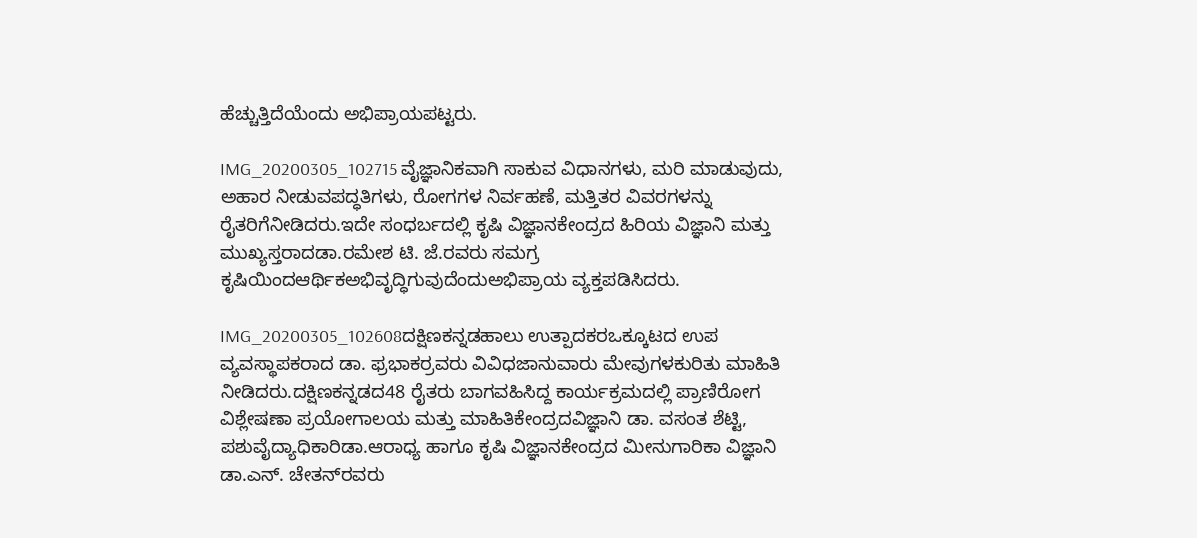ಹೆಚ್ಚುತ್ತಿದೆಯೆಂದು ಅಭಿಪ್ರಾಯಪಟ್ಟರು.

IMG_20200305_102715 ವೈಜ್ಞಾನಿಕವಾಗಿ ಸಾಕುವ ವಿಧಾನಗಳು, ಮರಿ ಮಾಡುವುದು, ಅಹಾರ ನೀಡುವಪದ್ಧತಿಗಳು, ರೋಗಗಳ ನಿರ್ವಹಣೆ, ಮತ್ತಿತರ ವಿವರಗಳನ್ನು ರೈತರಿಗೆನೀಡಿದರು.ಇದೇ ಸಂಧರ್ಬದಲ್ಲಿ ಕೃಷಿ ವಿಜ್ಞಾನಕೇಂದ್ರದ ಹಿರಿಯ ವಿಜ್ಞಾನಿ ಮತ್ತು ಮುಖ್ಯಸ್ತರಾದಡಾ.ರಮೇಶ ಟಿ. ಜೆ.ರವರು ಸಮಗ್ರ ಕೃಷಿಯಿಂದಆರ್ಥಿಕಅಭಿವೃದ್ಧಿಗುವುದೆಂದುಅಭಿಪ್ರಾಯ ವ್ಯಕ್ತಪಡಿಸಿದರು.

IMG_20200305_102608ದಕ್ಷಿಣಕನ್ನಡಹಾಲು ಉತ್ಪಾದಕರಒಕ್ಕೂಟದ ಉಪ ವ್ಯವಸ್ಥಾಪಕರಾದ ಡಾ. ಫ್ರಭಾಕರ್‍ರವರು ವಿವಿಧಜಾನುವಾರು ಮೇವುಗಳಕುರಿತು ಮಾಹಿತಿ ನೀಡಿದರು.ದಕ್ಷಿಣಕನ್ನಡದ48 ರೈತರು ಬಾಗವಹಿಸಿದ್ದ ಕಾರ್ಯಕ್ರಮದಲ್ಲಿ ಪ್ರಾಣಿರೋಗ ವಿಶ್ಲೇಷಣಾ ಪ್ರಯೋಗಾಲಯ ಮತ್ತು ಮಾಹಿತಿಕೇಂದ್ರದವಿಜ್ಞಾನಿ ಡಾ. ವಸಂತ ಶೆಟ್ಟಿ, ಪಶುವೈದ್ಯಾಧಿಕಾರಿಡಾ.ಆರಾಧ್ಯ ಹಾಗೂ ಕೃಷಿ ವಿಜ್ಞಾನಕೇಂದ್ರದ ಮೀನುಗಾರಿಕಾ ವಿಜ್ಞಾನಿ ಡಾ.ಎನ್. ಚೇತನ್‍ರವರು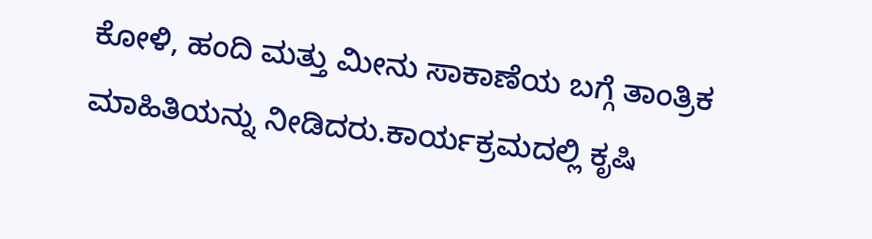ಕೋಳಿ, ಹಂದಿ ಮತ್ತು ಮೀನು ಸಾಕಾಣೆಯ ಬಗ್ಗೆ ತಾಂತ್ರಿಕ ಮಾಹಿತಿಯನ್ನು ನೀಡಿದರು.ಕಾರ್ಯಕ್ರಮದಲ್ಲಿ ಕೃಷಿ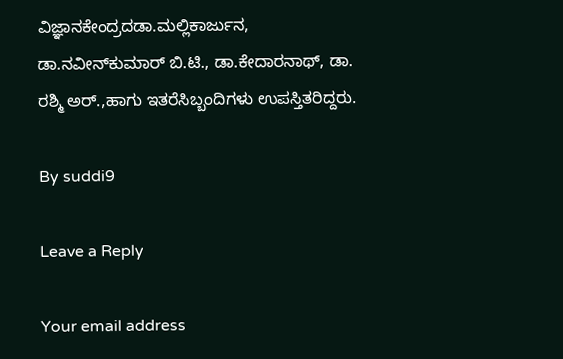ವಿಜ್ಞಾನಕೇಂದ್ರದಡಾ.ಮಲ್ಲಿಕಾರ್ಜುನ, ಡಾ.ನವೀನ್‍ಕುಮಾರ್ ಬಿ.ಟಿ., ಡಾ.ಕೇದಾರನಾಥ್, ಡಾ. ರಶ್ಮಿ ಅರ್.,ಹಾಗು ಇತರೆಸಿಬ್ಬಂದಿಗಳು ಉಪಸ್ತಿತರಿದ್ದರು.

By suddi9

Leave a Reply

Your email address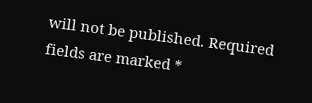will not be published. Required fields are marked *